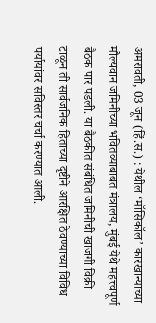अमरावती, 03 जून (हिं.स.) : येथील ‘मॉसिकॉल’ कारखान्याच्या मौल्यवान जमिनीच्या भवितव्याबाबत मंत्रालय, मुंबई येथे महत्त्वपूर्ण बैठक पार पडली. या बैठकीत संबंधित जमिनीची खाजगी विक्री टाळून ती सार्वजनिक हिताच्या दृष्टीने आरक्षित ठेवण्याच्या विविध पर्यायांवर सविस्तर चर्चा करण्यात आली.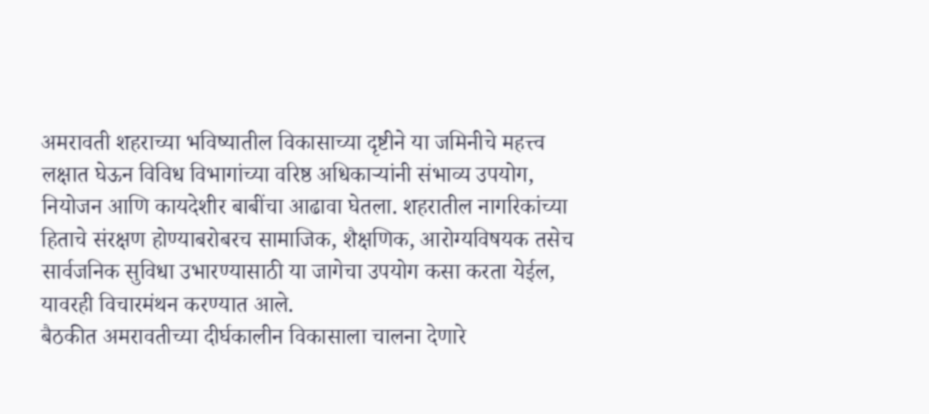अमरावती शहराच्या भविष्यातील विकासाच्या दृष्टीने या जमिनीचे महत्त्व लक्षात घेऊन विविध विभागांच्या वरिष्ठ अधिकाऱ्यांनी संभाव्य उपयोग, नियोजन आणि कायदेशीर बाबींचा आढावा घेतला. शहरातील नागरिकांच्या हिताचे संरक्षण होण्याबरोबरच सामाजिक, शैक्षणिक, आरोग्यविषयक तसेच सार्वजनिक सुविधा उभारण्यासाठी या जागेचा उपयोग कसा करता येईल, यावरही विचारमंथन करण्यात आले.
बैठकीत अमरावतीच्या दीर्घकालीन विकासाला चालना देणारे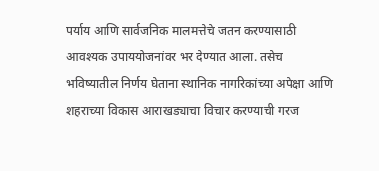पर्याय आणि सार्वजनिक मालमत्तेचे जतन करण्यासाठी आवश्यक उपाययोजनांवर भर देण्यात आला. तसेच भविष्यातील निर्णय घेताना स्थानिक नागरिकांच्या अपेक्षा आणि शहराच्या विकास आराखड्याचा विचार करण्याची गरज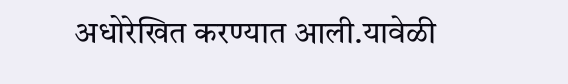अधोरेखित करण्यात आली.यावेळी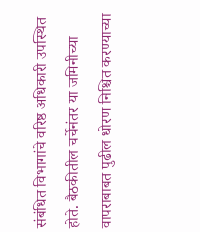संबंधित विभागांचे वरिष्ठ अधिकारी उपस्थित होते. बैठकीतील चर्चेनंतर या जमिनीच्या वापराबाबत पुढील धोरण निश्चित करण्याच्या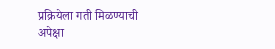प्रक्रियेला गती मिळण्याची अपेक्षा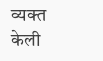व्यक्त केली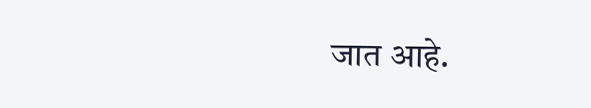जात आहे.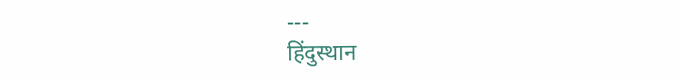---
हिंदुस्थान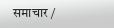समाचार /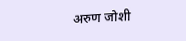अरुण जोशी